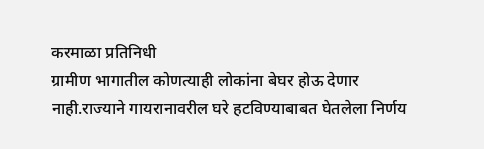करमाळा प्रतिनिधी
ग्रामीण भागातील कोणत्याही लोकांना बेघर होऊ देणार नाही.राज्याने गायरानावरील घरे हटविण्याबाबत घेतलेला निर्णय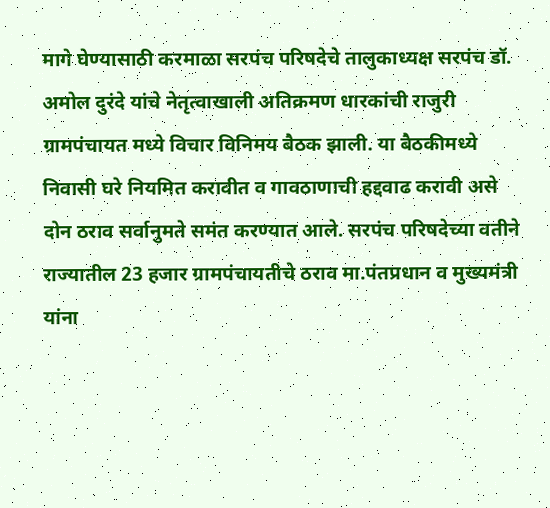मागे घेण्यासाठी करमाळा सरपंच परिषदेचे तालुकाध्यक्ष सरपंच डॉ. अमोल दुरंदे यांचे नेतृत्वाखाली अतिक्रमण धारकांची राजुरी ग्रामपंचायत मध्ये विचार विनिमय बैठक झाली. या बैठकीमध्ये निवासी घरे नियमित करावीत व गावठाणाची हद्दवाढ करावी असे दोन ठराव सर्वानुमते समंत करण्यात आले. सरपंच परिषदेच्या वतीने राज्यातील 23 हजार ग्रामपंचायतीचे ठराव मा.पंतप्रधान व मुख्यमंत्री यांना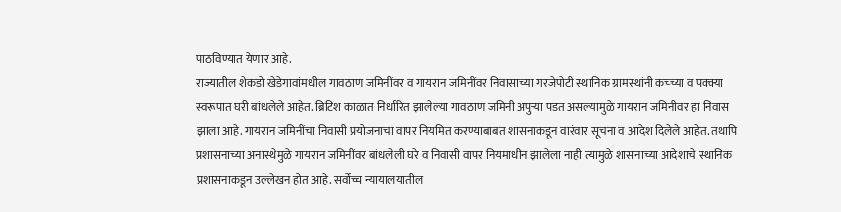पाठविण्यात येणार आहे.
राज्यातील शेकडो खेडेगावांमधील गावठाण जमिनींवर व गायरान जमिनींवर निवासाच्या गरजेपोटी स्थानिक ग्रामस्थांनी कच्च्या व पक्क्या स्वरूपात घरी बांधलेले आहेत. ब्रिटिश काळात निर्धारित झालेल्या गावठाण जमिनी अपुऱ्या पडत असल्यामुळे गायरान जमिनीवर हा निवास झाला आहे. गायरान जमिनींचा निवासी प्रयोजनाचा वापर नियमित करण्याबाबत शासनाकडून वारंवार सूचना व आदेश दिलेले आहेत. तथापि प्रशासनाच्या अनास्थेमुळे गायरान जमिनींवर बांधलेली घरे व निवासी वापर नियमाधीन झालेला नाही त्यामुळे शासनाच्या आदेशाचे स्थानिक प्रशासनाकडून उल्लेखन होत आहे. सर्वोच्च न्यायालयातील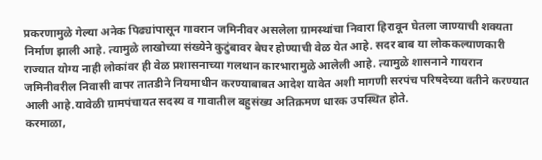प्रकरणामुळे गेल्या अनेक पिढ्यांपासून गावरान जमिनीवर असलेला ग्रामस्थांचा निवारा हिरावून घेतला जाण्याची शक्यता निर्माण झाली आहे. त्यामुळे लाखोच्या संख्येने कुटुंबावर बेघर होण्याची वेळ येत आहे. सदर बाब या लोककल्याणकारी राज्यात योग्य नाही लोकांवर ही वेळ प्रशासनाच्या गलथान कारभारामुळे आलेली आहे. त्यामुळे शासनाने गायरान जमिनीवरील निवासी वापर तातडीने नियमाधीन करण्याबाबत आदेश यावेत अशी मागणी सरपंच परिषदेच्या वतीने करण्यात आली आहे.यावेळी ग्रामपंचायत सदस्य व गावातील बहुसंख्य अतिक्रमण धारक उपस्थित होते.
करमाळा,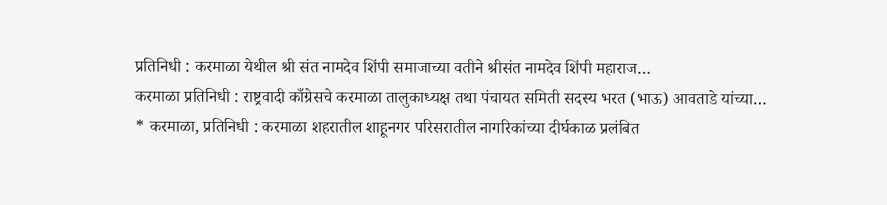प्रतिनिधी : करमाळा येथील श्री संत नामदेव शिंपी समाजाच्या वतीने श्रीसंत नामदेव शिंपी महाराज…
करमाळा प्रतिनिधी : राष्ट्रवादी काँग्रेसचे करमाळा तालुकाध्यक्ष तथा पंचायत समिती सदस्य भरत (भाऊ) आवताडे यांच्या…
* करमाळा, प्रतिनिधी : करमाळा शहरातील शाहूनगर परिसरातील नागरिकांच्या दीर्घकाळ प्रलंबित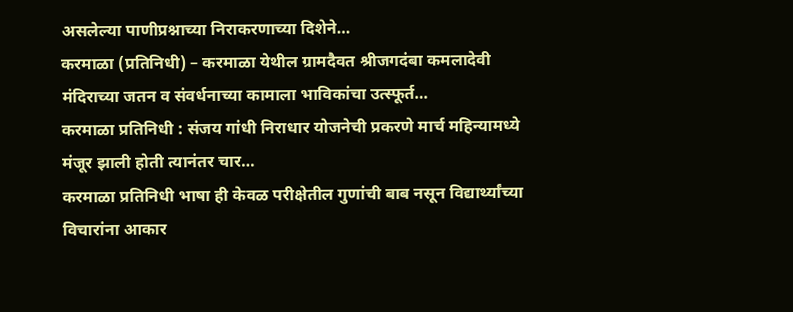असलेल्या पाणीप्रश्नाच्या निराकरणाच्या दिशेने…
करमाळा (प्रतिनिधी) – करमाळा येथील ग्रामदैवत श्रीजगदंबा कमलादेवी मंदिराच्या जतन व संवर्धनाच्या कामाला भाविकांचा उत्स्फूर्त…
करमाळा प्रतिनिधी : संजय गांधी निराधार योजनेची प्रकरणे मार्च महिन्यामध्ये मंजूर झाली होती त्यानंतर चार…
करमाळा प्रतिनिधी भाषा ही केवळ परीक्षेतील गुणांची बाब नसून विद्यार्थ्यांच्या विचारांना आकार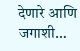देणारे आणि जगाशी…